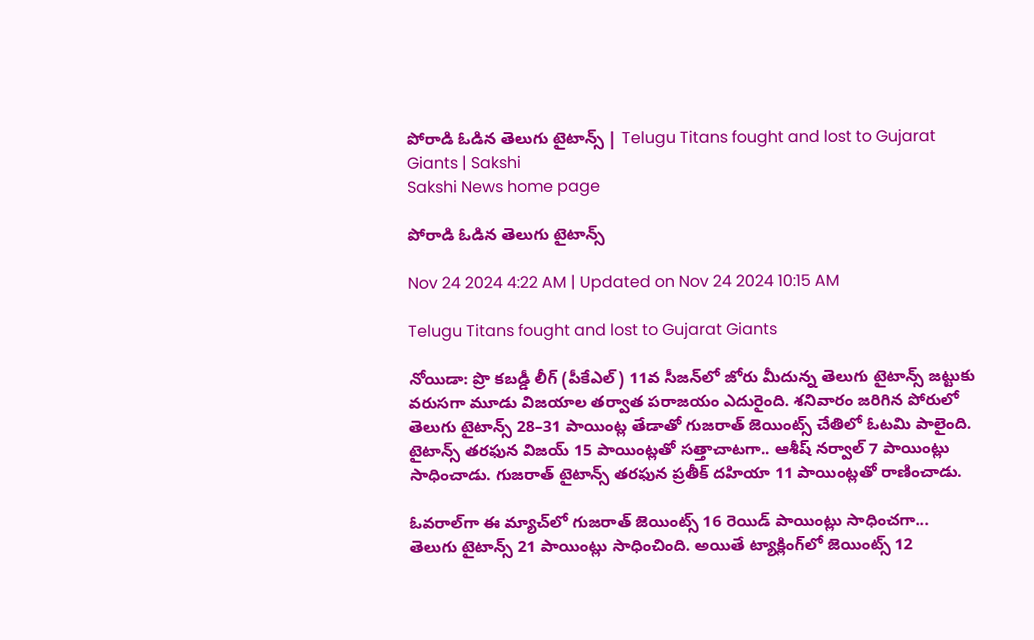పోరాడి ఓడిన తెలుగు టైటాన్స్‌ | Telugu Titans fought and lost to Gujarat Giants | Sakshi
Sakshi News home page

పోరాడి ఓడిన తెలుగు టైటాన్స్‌

Nov 24 2024 4:22 AM | Updated on Nov 24 2024 10:15 AM

Telugu Titans fought and lost to Gujarat Giants

నోయిడా: ప్రొ కబడ్డీ లీగ్‌ (పీకేఎల్‌) 11వ సీజన్‌లో జోరు మీదున్న తెలుగు టైటాన్స్‌ జట్టుకు వరుసగా మూడు విజయాల తర్వాత పరాజయం ఎదురైంది. శనివారం జరిగిన పోరులో తెలుగు టైటాన్స్‌ 28–31 పాయింట్ల తేడాతో గుజరాత్‌ జెయింట్స్‌ చేతిలో ఓటమి పాలైంది. టైటాన్స్‌ తరఫున విజయ్‌ 15 పాయింట్లతో సత్తాచాటగా.. ఆశీష్‌ నర్వాల్‌ 7 పాయింట్లు సాధించాడు. గుజరాత్‌ టైటాన్స్‌ తరఫున ప్రతీక్‌ దహియా 11 పాయింట్లతో రాణించాడు.

ఓవరాల్‌గా ఈ మ్యాచ్‌లో గుజరాత్‌ జెయింట్స్‌ 16 రెయిడ్‌ పాయింట్లు సాధించగా... తెలుగు టైటాన్స్‌ 21 పాయింట్లు సాధించింది. అయితే ట్యాక్లింగ్‌లో జెయింట్స్‌ 12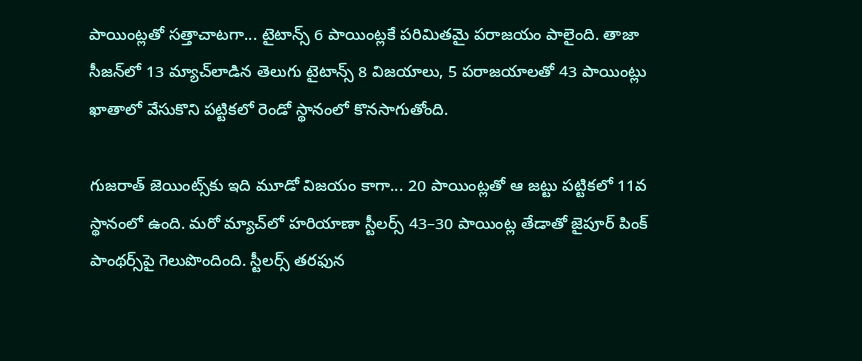పాయింట్లతో సత్తాచాటగా... టైటాన్స్‌ 6 పాయింట్లకే పరిమితమై పరాజయం పాలైంది. తాజా సీజన్‌లో 13 మ్యాచ్‌లాడిన తెలుగు టైటాన్స్‌ 8 విజయాలు, 5 పరాజయాలతో 43 పాయింట్లు ఖాతాలో వేసుకొని పట్టికలో రెండో స్థానంలో కొనసాగుతోంది.

గుజరాత్‌ జెయింట్స్‌కు ఇది మూడో విజయం కాగా... 20 పాయింట్లతో ఆ జట్టు పట్టికలో 11వ స్థానంలో ఉంది. మరో మ్యాచ్‌లో హరియాణా స్టీలర్స్‌ 43–30 పాయింట్ల తేడాతో జైపూర్‌ పింక్‌ పాంథర్స్‌పై గెలుపొందింది. స్టీలర్స్‌ తరఫున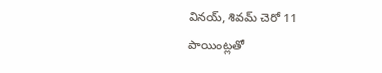వినయ్, శివమ్‌ చెరో 11 పాయింట్లతో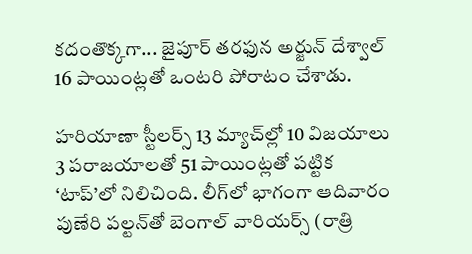కదంతొక్కగా... జైపూర్‌ తరఫున అర్జున్‌ దేశ్వాల్‌ 16 పాయింట్లతో ఒంటరి పోరాటం చేశాడు.

హరియాణా స్టీలర్స్‌ 13 మ్యాచ్‌ల్లో 10 విజయాలు 3 పరాజయాలతో 51 పాయింట్లతో పట్టిక ‘టాప్‌’లో నిలిచింది. లీగ్‌లో భాగంగా ఆదివారం పుణేరి పల్టన్‌తో బెంగాల్‌ వారియర్స్‌ (రాత్రి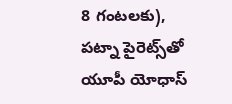8 గంటలకు), పట్నా పైరెట్స్‌తో యూపీ యోధాస్‌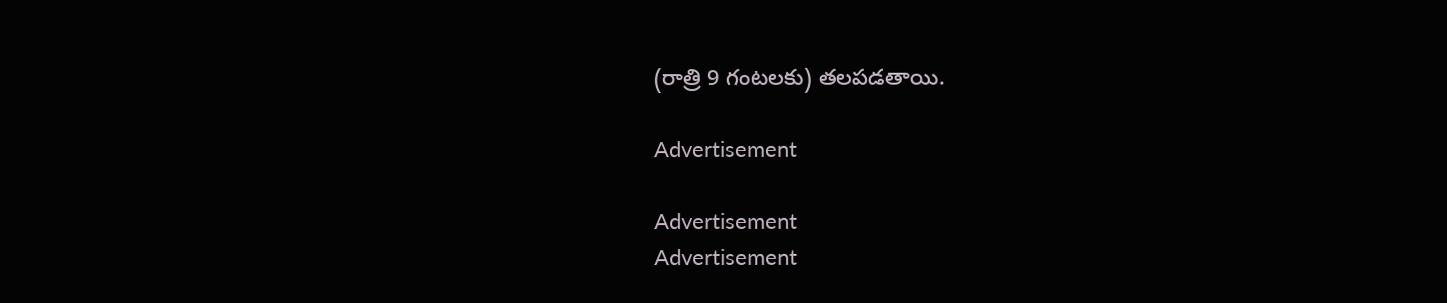(రాత్రి 9 గంటలకు) తలపడతాయి.

Advertisement

Advertisement
Advertisement